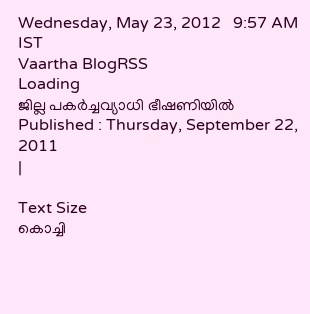Wednesday, May 23, 2012   9:57 AM IST
Vaartha BlogRSS
Loading
ജില്ല പകര്‍ച്ചവ്യാധി ഭീഷണിയില്‍
Published : Thursday, September 22, 2011
|

Text Size
കൊച്ചി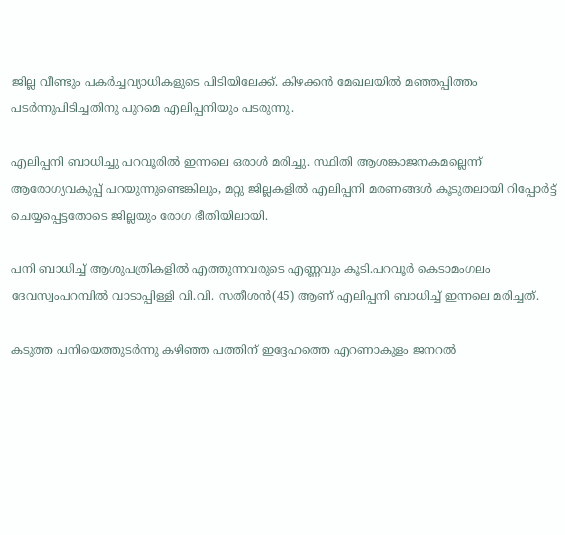ജില്ല വീണ്ടും പകര്‍ച്ചവ്യാധികളുടെ പിടിയിലേക്ക്. കിഴക്കന്‍ മേഖലയില്‍ മഞ്ഞപ്പിത്തം പടര്‍ന്നുപിടിച്ചതിനു പുറമെ എലിപ്പനിയും പടരുന്നു.

എലിപ്പനി ബാധിച്ചു പറവൂരില്‍ ഇന്നലെ ഒരാള്‍ മരിച്ചു. സ്ഥിതി ആശങ്കാജനകമല്ലെന്ന് ആരോഗ്യവകുപ്പ് പറയുന്നുണ്ടെങ്കിലും, മറ്റു ജില്ലകളില്‍ എലിപ്പനി മരണങ്ങള്‍ കൂടുതലായി റിപ്പോര്‍ട്ട് ചെയ്യപ്പെട്ടതോടെ ജില്ലയും രോഗ ഭീതിയിലായി.

പനി ബാധിച്ച് ആശുപത്രികളില്‍ എത്തുന്നവരുടെ എണ്ണവും കൂടി.പറവൂര്‍ കെടാമംഗലം ദേവസ്വംപറമ്പില്‍ വാടാപ്പിള്ളി വി.വി. സതീശന്‍(45) ആണ് എലിപ്പനി ബാധിച്ച് ഇന്നലെ മരിച്ചത്.

കടുത്ത പനിയെത്തുടര്‍ന്നു കഴിഞ്ഞ പത്തിന് ഇദ്ദേഹത്തെ എറണാകുളം ജനറല്‍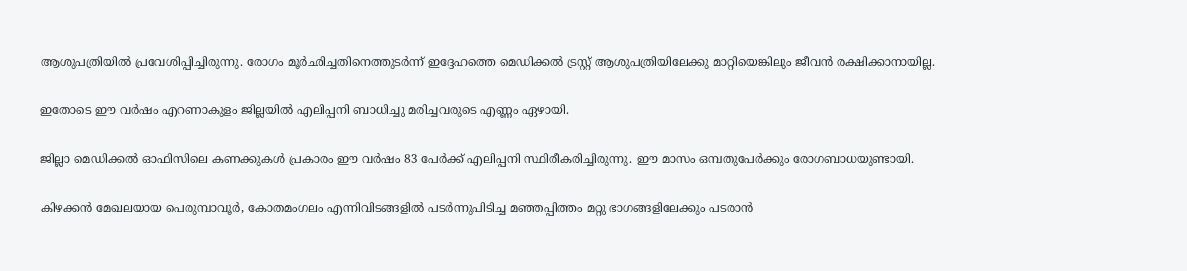ആശുപത്രിയില്‍ പ്രവേശിപ്പിച്ചിരുന്നു. രോഗം മൂര്‍ഛിച്ചതിനെത്തുടര്‍ന്ന് ഇദ്ദേഹത്തെ മെഡിക്കല്‍ ട്രസ്റ്റ് ആശുപത്രിയിലേക്കു മാറ്റിയെങ്കിലും ജീവന്‍ രക്ഷിക്കാനായില്ല.

ഇതോടെ ഈ വര്‍ഷം എറണാകുളം ജില്ലയില്‍ എലിപ്പനി ബാധിച്ചു മരിച്ചവരുടെ എണ്ണം ഏഴായി.

ജില്ലാ മെഡിക്കല്‍ ഓഫിസിലെ കണക്കുകള്‍ പ്രകാരം ഈ വര്‍ഷം 83 പേര്‍ക്ക് എലിപ്പനി സ്ഥിരീകരിച്ചിരുന്നു. ഈ മാസം ഒമ്പതുപേര്‍ക്കും രോഗബാധയുണ്ടായി.

കിഴക്കന്‍ മേഖലയായ പെരുമ്പാവൂര്‍, കോതമംഗലം എന്നിവിടങ്ങളില്‍ പടര്‍ന്നുപിടിച്ച മഞ്ഞപ്പിത്തം മറ്റു ഭാഗങ്ങളിലേക്കും പടരാന്‍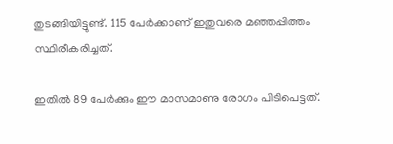തുടങ്ങിയിട്ടുണ്ട്. 115 പേര്‍ക്കാണ് ഇതുവരെ മഞ്ഞപ്പിത്തം സ്ഥിരീകരിച്ചത്.

ഇതില്‍ 89 പേര്‍ക്കും ഈ മാസമാണു രോഗം പിടിപെട്ടത്.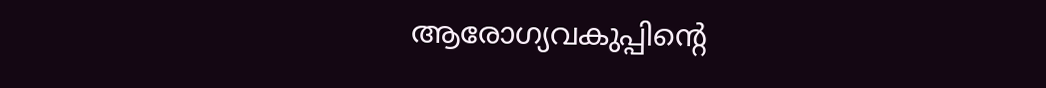ആരോഗ്യവകുപ്പിന്‍റെ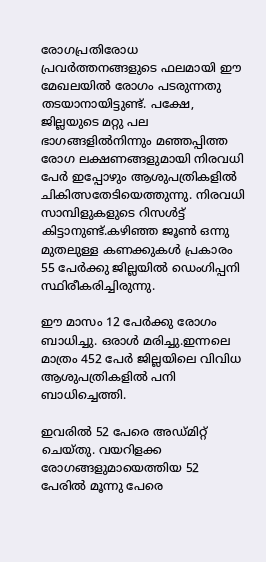രോഗപ്രതിരോധ പ്രവര്‍ത്തനങ്ങളുടെ ഫലമായി ഈ മേഖലയില്‍ രോഗം പടരുന്നതു തടയാനായിട്ടുണ്ട്. പക്ഷേ, ജില്ലയുടെ മറ്റു പല ഭാഗങ്ങളില്‍നിന്നും മഞ്ഞപ്പിത്ത രോഗ ലക്ഷണങ്ങളുമായി നിരവധി പേര്‍ ഇപ്പോഴും ആശുപത്രികളില്‍ ചികിത്സതേടിയെത്തുന്നു. നിരവധി സാമ്പിളുകളുടെ റിസള്‍ട്ട് കിട്ടാനുണ്ട്.കഴിഞ്ഞ ജൂണ്‍ ഒന്നു മുതലുള്ള കണക്കുകള്‍ പ്രകാരം 55 പേര്‍ക്കു ജില്ലയില്‍ ഡെംഗിപ്പനി സ്ഥിരീകരിച്ചിരുന്നു.

ഈ മാസം 12 പേര്‍ക്കു രോഗം ബാധിച്ചു. ഒരാള്‍ മരിച്ചു.ഇന്നലെ മാത്രം 452 പേര്‍ ജില്ലയിലെ വിവിധ ആശുപത്രികളില്‍ പനി ബാധിച്ചെത്തി.

ഇവരില്‍ 52 പേരെ അഡ്മിറ്റ് ചെയ്തു. വയറിളക്ക രോഗങ്ങളുമായെത്തിയ 52 പേരില്‍ മൂന്നു പേരെ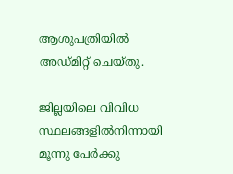ആശുപത്രിയില്‍ അഡ്മിറ്റ് ചെയ്തു.

ജില്ലയിലെ വിവിധ സ്ഥലങ്ങളില്‍നിന്നായി മൂന്നു പേര്‍ക്കു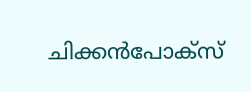ചിക്കന്‍പോക്സ്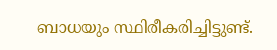ബാധയും സ്ഥിരീകരിച്ചിട്ടുണ്ട്.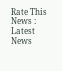Rate This News :
Latest News